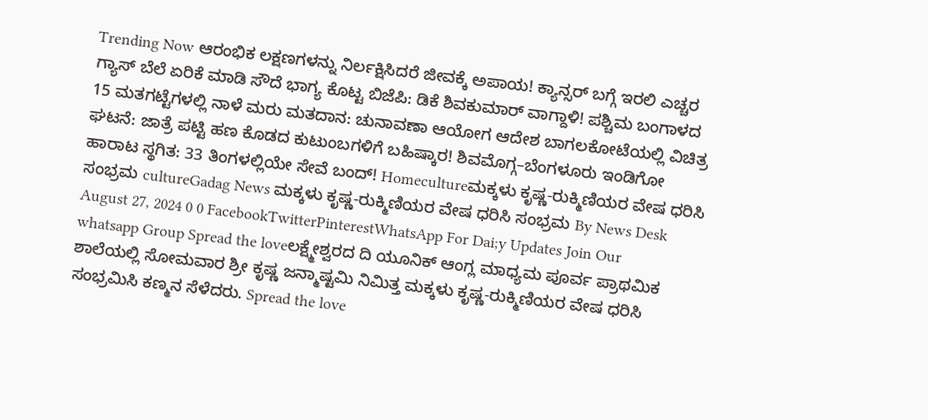Trending Now ಆರಂಭಿಕ ಲಕ್ಷಣಗಳನ್ನು ನಿರ್ಲಕ್ಷಿಸಿದರೆ ಜೀವಕ್ಕೆ ಅಪಾಯ! ಕ್ಯಾನ್ಸರ್ ಬಗ್ಗೆ ಇರಲಿ ಎಚ್ಚರ ಗ್ಯಾಸ್ ಬೆಲೆ ಏರಿಕೆ ಮಾಡಿ ಸೌದೆ ಭಾಗ್ಯ ಕೊಟ್ಟ ಬಿಜೆಪಿ: ಡಿಕೆ ಶಿವಕುಮಾರ್ ವಾಗ್ದಾಳಿ! ಪಶ್ಚಿಮ ಬಂಗಾಳದ 15 ಮತಗಟ್ಟೆಗಳಲ್ಲಿ ನಾಳೆ ಮರು ಮತದಾನ: ಚುನಾವಣಾ ಆಯೋಗ ಆದೇಶ ಬಾಗಲಕೋಟೆಯಲ್ಲಿ ವಿಚಿತ್ರ ಘಟನೆ: ಜಾತ್ರೆ ಪಟ್ಟಿ ಹಣ ಕೊಡದ ಕುಟುಂಬಗಳಿಗೆ ಬಹಿಷ್ಕಾರ! ಶಿವಮೊಗ್ಗ–ಬೆಂಗಳೂರು ಇಂಡಿಗೋ ಹಾರಾಟ ಸ್ಥಗಿತ: 33 ತಿಂಗಳಲ್ಲಿಯೇ ಸೇವೆ ಬಂದ್! Homecultureಮಕ್ಕಳು ಕೃಷ್ಣ-ರುಕ್ಮಿಣಿಯರ ವೇಷ ಧರಿಸಿ ಸಂಭ್ರಮ cultureGadag News ಮಕ್ಕಳು ಕೃಷ್ಣ-ರುಕ್ಮಿಣಿಯರ ವೇಷ ಧರಿಸಿ ಸಂಭ್ರಮ By News Desk August 27, 2024 0 0 FacebookTwitterPinterestWhatsApp For Dai;y Updates Join Our whatsapp Group Spread the loveಲಕ್ಷ್ಮೇಶ್ವರದ ದಿ ಯೂನಿಕ್ ಆಂಗ್ಲ ಮಾಧ್ಯಮ ಪೂರ್ವ ಪ್ರಾಥಮಿಕ ಶಾಲೆಯಲ್ಲಿ ಸೋಮವಾರ ಶ್ರೀ ಕೃಷ್ಣ ಜನ್ಮಾಷ್ಟಮಿ ನಿಮಿತ್ತ ಮಕ್ಕಳು ಕೃಷ್ಣ-ರುಕ್ಮಿಣಿಯರ ವೇಷ ಧರಿಸಿ ಸಂಭ್ರಮಿಸಿ ಕಣ್ಮನ ಸೆಳೆದರು. Spread the love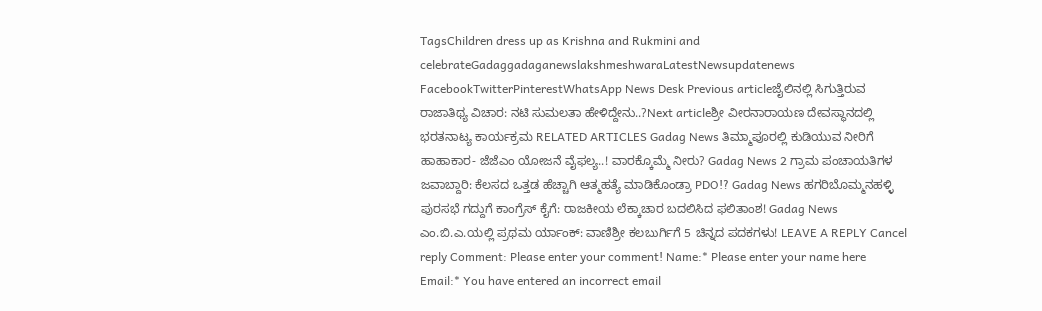TagsChildren dress up as Krishna and Rukmini and celebrateGadaggadaganewslakshmeshwaraLatestNewsupdatenews FacebookTwitterPinterestWhatsApp News Desk Previous articleಜೈಲಿನಲ್ಲಿ ಸಿಗುತ್ತಿರುವ ರಾಜಾತಿಥ್ಯ ವಿಚಾರ: ನಟಿ ಸುಮಲತಾ ಹೇಳಿದ್ದೇನು..?Next articleಶ್ರೀ ವೀರನಾರಾಯಣ ದೇವಸ್ಥಾನದಲ್ಲಿ ಭರತನಾಟ್ಯ ಕಾರ್ಯಕ್ರಮ RELATED ARTICLES Gadag News ತಿಮ್ಮಾಪೂರಲ್ಲಿ ಕುಡಿಯುವ ನೀರಿಗೆ ಹಾಹಾಕಾರ- ಜೆಜೆಎಂ ಯೋಜನೆ ವೈಫಲ್ಯ..! ವಾರಕ್ಕೊಮ್ಮೆ ನೀರು? Gadag News 2 ಗ್ರಾಮ ಪಂಚಾಯತಿಗಳ ಜವಾಬ್ದಾರಿ: ಕೆಲಸದ ಒತ್ತಡ ಹೆಚ್ಚಾಗಿ ಆತ್ಮಹತ್ಯೆ ಮಾಡಿಕೊಂಡ್ರಾ PDO!? Gadag News ಹಗರಿಬೊಮ್ಮನಹಳ್ಳಿ ಪುರಸಭೆ ಗದ್ದುಗೆ ಕಾಂಗ್ರೆಸ್ ಕೈಗೆ: ರಾಜಕೀಯ ಲೆಕ್ಕಾಚಾರ ಬದಲಿಸಿದ ಫಲಿತಾಂಶ! Gadag News ಎಂ.ಬಿ.ಎ.ಯಲ್ಲಿ ಪ್ರಥಮ ರ್ಯಾಂಕ್: ವಾಣಿಶ್ರೀ ಕಲಬುರ್ಗಿಗೆ 5 ಚಿನ್ನದ ಪದಕಗಳು! LEAVE A REPLY Cancel reply Comment: Please enter your comment! Name:* Please enter your name here Email:* You have entered an incorrect email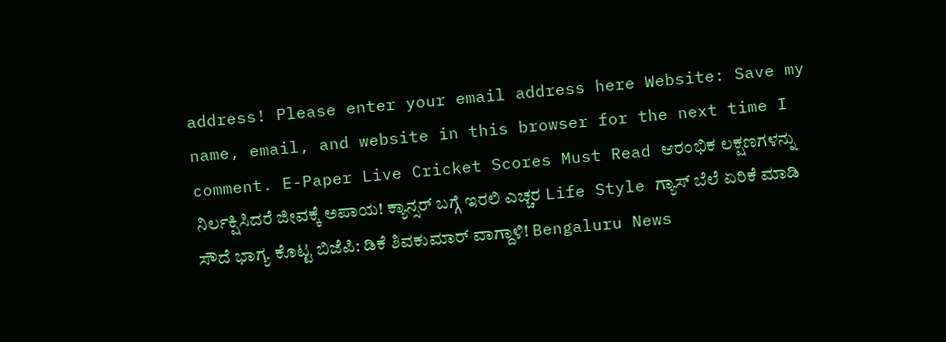address! Please enter your email address here Website: Save my name, email, and website in this browser for the next time I comment. E-Paper Live Cricket Scores Must Read ಆರಂಭಿಕ ಲಕ್ಷಣಗಳನ್ನು ನಿರ್ಲಕ್ಷಿಸಿದರೆ ಜೀವಕ್ಕೆ ಅಪಾಯ! ಕ್ಯಾನ್ಸರ್ ಬಗ್ಗೆ ಇರಲಿ ಎಚ್ಚರ Life Style ಗ್ಯಾಸ್ ಬೆಲೆ ಏರಿಕೆ ಮಾಡಿ ಸೌದೆ ಭಾಗ್ಯ ಕೊಟ್ಟ ಬಿಜೆಪಿ: ಡಿಕೆ ಶಿವಕುಮಾರ್ ವಾಗ್ದಾಳಿ! Bengaluru News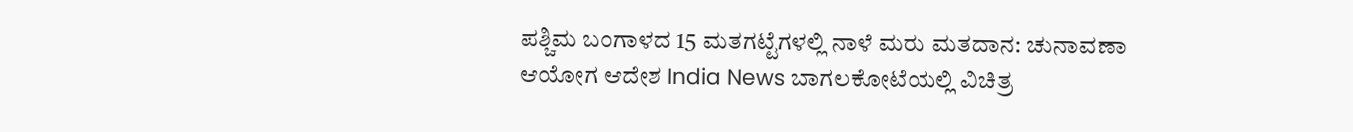ಪಶ್ಚಿಮ ಬಂಗಾಳದ 15 ಮತಗಟ್ಟೆಗಳಲ್ಲಿ ನಾಳೆ ಮರು ಮತದಾನ: ಚುನಾವಣಾ ಆಯೋಗ ಆದೇಶ India News ಬಾಗಲಕೋಟೆಯಲ್ಲಿ ವಿಚಿತ್ರ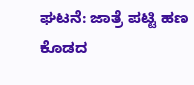ಘಟನೆ: ಜಾತ್ರೆ ಪಟ್ಟಿ ಹಣ ಕೊಡದ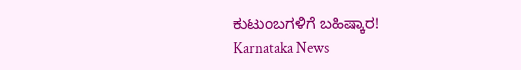ಕುಟುಂಬಗಳಿಗೆ ಬಹಿಷ್ಕಾರ! Karnataka News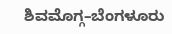ಶಿವಮೊಗ್ಗ–ಬೆಂಗಳೂರು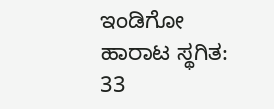ಇಂಡಿಗೋ ಹಾರಾಟ ಸ್ಥಗಿತ: 33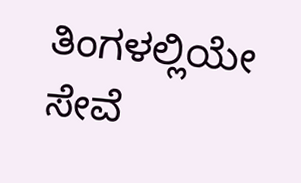ತಿಂಗಳಲ್ಲಿಯೇ ಸೇವೆ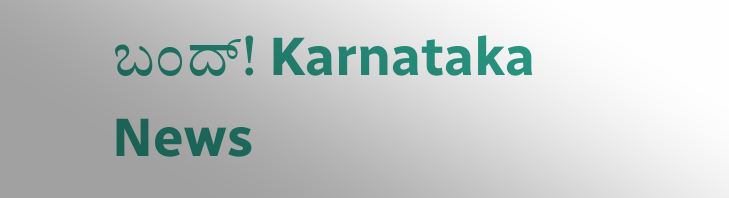ಬಂದ್! Karnataka News